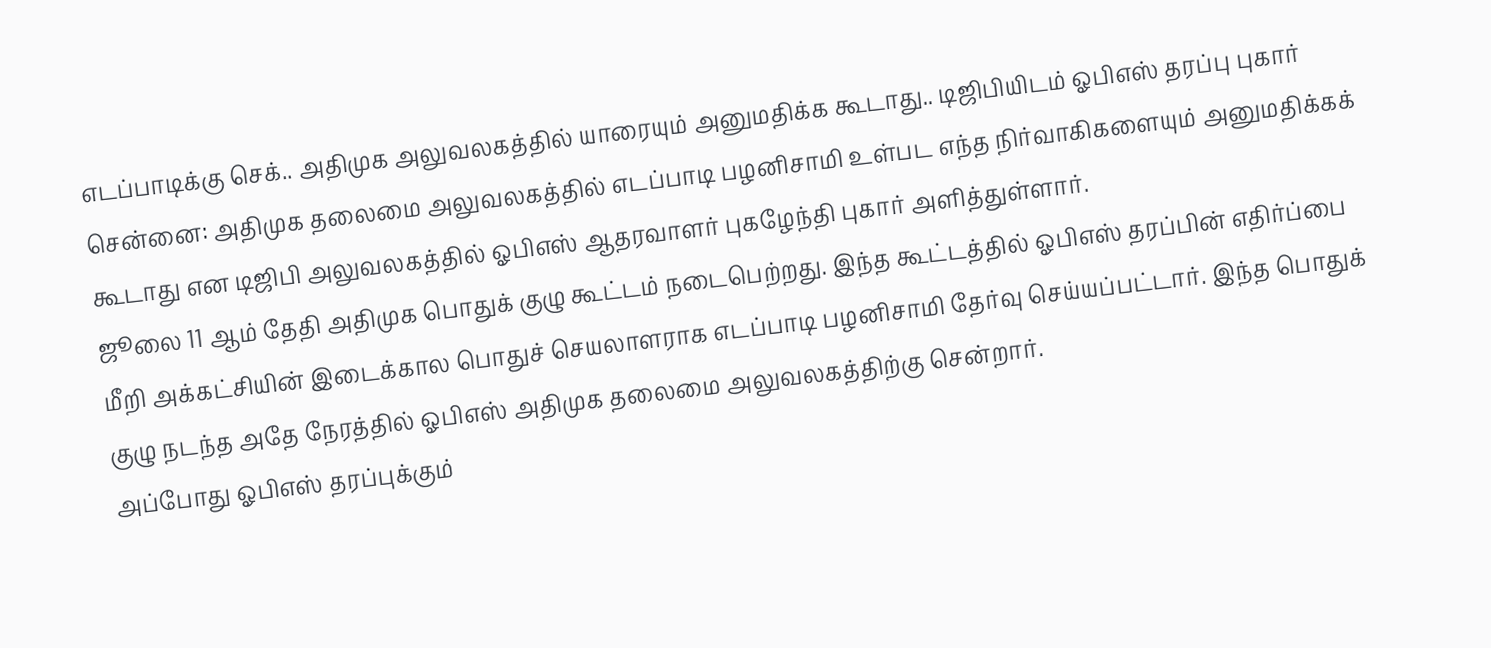எடப்பாடிக்கு செக்.. அதிமுக அலுவலகத்தில் யாரையும் அனுமதிக்க கூடாது.. டிஜிபியிடம் ஓபிஎஸ் தரப்பு புகார்
சென்னை: அதிமுக தலைமை அலுவலகத்தில் எடப்பாடி பழனிசாமி உள்பட எந்த நிர்வாகிகளையும் அனுமதிக்கக் கூடாது என டிஜிபி அலுவலகத்தில் ஓபிஎஸ் ஆதரவாளர் புகழேந்தி புகார் அளித்துள்ளார்.
ஜூலை 11 ஆம் தேதி அதிமுக பொதுக் குழு கூட்டம் நடைபெற்றது. இந்த கூட்டத்தில் ஓபிஎஸ் தரப்பின் எதிர்ப்பை மீறி அக்கட்சியின் இடைக்கால பொதுச் செயலாளராக எடப்பாடி பழனிசாமி தேர்வு செய்யப்பட்டார். இந்த பொதுக் குழு நடந்த அதே நேரத்தில் ஓபிஎஸ் அதிமுக தலைமை அலுவலகத்திற்கு சென்றார்.
அப்போது ஓபிஎஸ் தரப்புக்கும்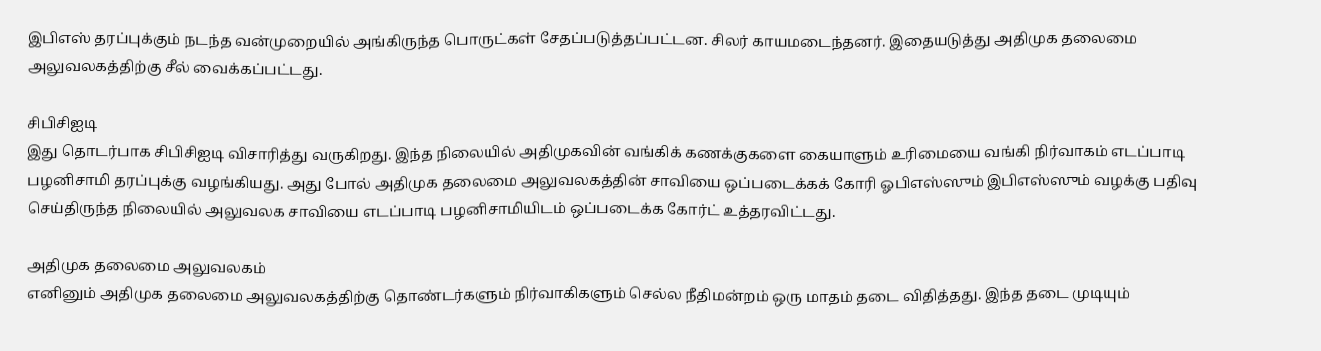இபிஎஸ் தரப்புக்கும் நடந்த வன்முறையில் அங்கிருந்த பொருட்கள் சேதப்படுத்தப்பட்டன. சிலர் காயமடைந்தனர். இதையடுத்து அதிமுக தலைமை அலுவலகத்திற்கு சீல் வைக்கப்பட்டது.

சிபிசிஐடி
இது தொடர்பாக சிபிசிஐடி விசாரித்து வருகிறது. இந்த நிலையில் அதிமுகவின் வங்கிக் கணக்குகளை கையாளும் உரிமையை வங்கி நிர்வாகம் எடப்பாடி பழனிசாமி தரப்புக்கு வழங்கியது. அது போல் அதிமுக தலைமை அலுவலகத்தின் சாவியை ஒப்படைக்கக் கோரி ஓபிஎஸ்ஸும் இபிஎஸ்ஸும் வழக்கு பதிவு செய்திருந்த நிலையில் அலுவலக சாவியை எடப்பாடி பழனிசாமியிடம் ஒப்படைக்க கோர்ட் உத்தரவிட்டது.

அதிமுக தலைமை அலுவலகம்
எனினும் அதிமுக தலைமை அலுவலகத்திற்கு தொண்டர்களும் நிர்வாகிகளும் செல்ல நீதிமன்றம் ஒரு மாதம் தடை விதித்தது. இந்த தடை முடியும்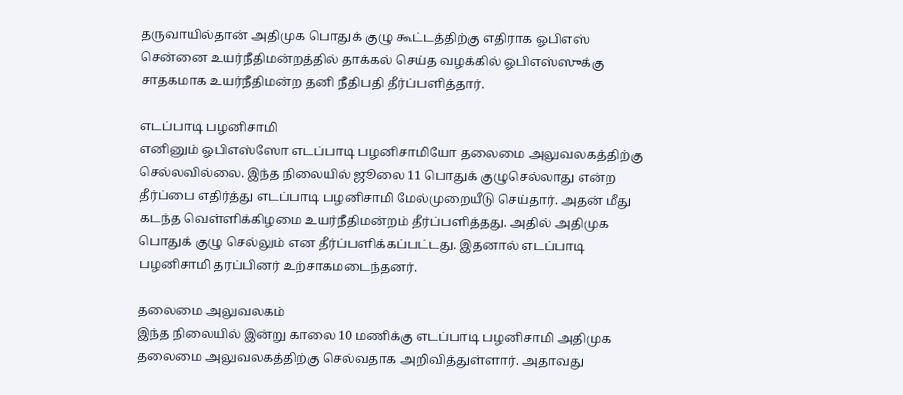தருவாயில்தான் அதிமுக பொதுக் குழு கூட்டத்திற்கு எதிராக ஓபிஎஸ் சென்னை உயர்நீதிமன்றத்தில் தாக்கல் செய்த வழக்கில் ஓபிஎஸ்ஸுக்கு சாதகமாக உயர்நீதிமன்ற தனி நீதிபதி தீர்ப்பளித்தார்.

எடப்பாடி பழனிசாமி
எனினும் ஓபிஎஸ்ஸோ எடப்பாடி பழனிசாமியோ தலைமை அலுவலகத்திற்கு செல்லவில்லை. இந்த நிலையில் ஜூலை 11 பொதுக் குழுசெல்லாது என்ற தீர்ப்பை எதிர்த்து எடப்பாடி பழனிசாமி மேல்முறையீடு செய்தார். அதன் மீது கடந்த வெள்ளிக்கிழமை உயர்நீதிமன்றம் தீர்ப்பளித்தது. அதில் அதிமுக பொதுக் குழு செல்லும் என தீர்ப்பளிக்கப்பட்டது. இதனால் எடப்பாடி பழனிசாமி தரப்பினர் உற்சாகமடைந்தனர்.

தலைமை அலுவலகம்
இந்த நிலையில் இன்று காலை 10 மணிக்கு எடப்பாடி பழனிசாமி அதிமுக தலைமை அலுவலகத்திற்கு செல்வதாக அறிவித்துள்ளார். அதாவது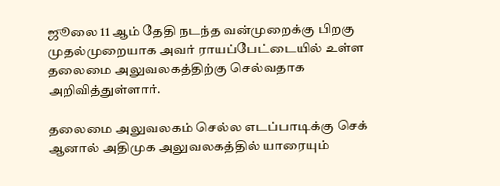ஜூலை 11 ஆம் தேதி நடந்த வன்முறைக்கு பிறகு முதல்முறையாக அவர் ராயப்பேட்டையில் உள்ள தலைமை அலுவலகத்திற்கு செல்வதாக அறிவித்துள்ளார்.

தலைமை அலுவலகம் செல்ல எடப்பாடிக்கு செக்
ஆனால் அதிமுக அலுவலகத்தில் யாரையும்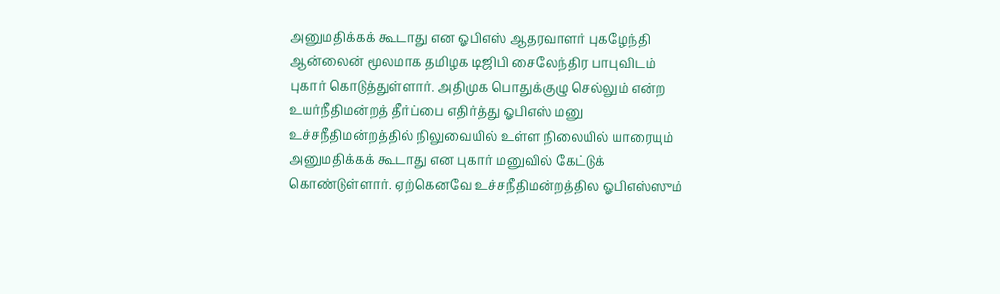அனுமதிக்கக் கூடாது என ஓபிஎஸ் ஆதரவாளர் புகழேந்தி ஆன்லைன் மூலமாக தமிழக டிஜிபி சைலேந்திர பாபுவிடம் புகார் கொடுத்துள்ளார். அதிமுக பொதுக்குழு செல்லும் என்ற உயர்நீதிமன்றத் தீர்ப்பை எதிர்த்து ஓபிஎஸ் மனு உச்சநீதிமன்றத்தில் நிலுவையில் உள்ள நிலையில் யாரையும் அனுமதிக்கக் கூடாது என புகார் மனுவில் கேட்டுக் கொண்டுள்ளார். ஏற்கெனவே உச்சநீதிமன்றத்தில ஓபிஎஸ்ஸும்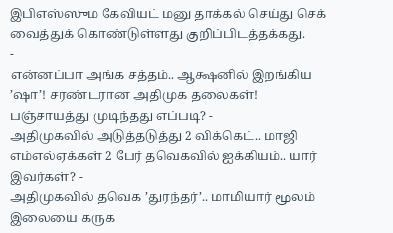இபிஎஸ்ஸும கேவியட் மனு தாக்கல் செய்து செக் வைத்துக் கொண்டுள்ளது குறிப்பிடத்தக்கது.
-
என்னப்பா அங்க சத்தம்.. ஆக்ஷனில் இறங்கிய ’ஷா’! சரண்டரான அதிமுக தலைகள்! பஞ்சாயத்து முடிந்தது எப்படி? -
அதிமுகவில் அடுத்தடுத்து 2 விக்கெட்.. மாஜி எம்எல்ஏக்கள் 2 பேர் தவெகவில் ஐக்கியம்.. யார் இவர்கள்? -
அதிமுகவில் தவெக ’துரந்தர்’.. மாமியார் மூலம் இலையை கருக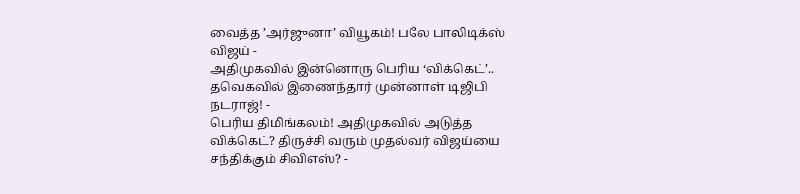வைத்த ’அர்ஜுனா’ வியூகம்! பலே பாலிடிக்ஸ் விஜய் -
அதிமுகவில் இன்னொரு பெரிய ‘விக்கெட்’.. தவெகவில் இணைந்தார் முன்னாள் டிஜிபி நடராஜ்! -
பெரிய திமிங்கலம்! அதிமுகவில் அடுத்த விக்கெட்? திருச்சி வரும் முதல்வர் விஜய்யை சந்திக்கும் சிவிஎஸ்? -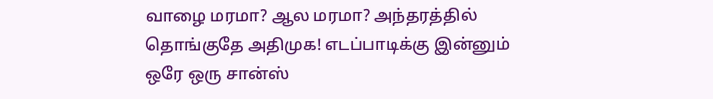வாழை மரமா? ஆல மரமா? அந்தரத்தில் தொங்குதே அதிமுக! எடப்பாடிக்கு இன்னும் ஒரே ஒரு சான்ஸ்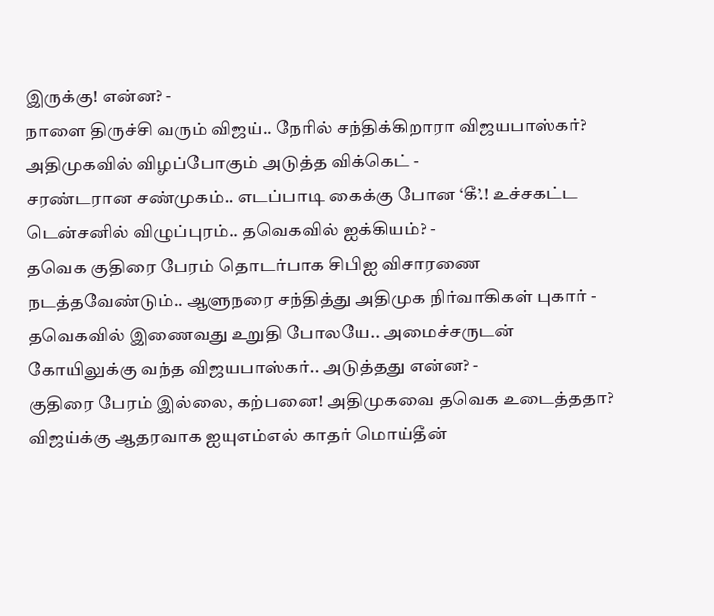இருக்கு! என்ன? -
நாளை திருச்சி வரும் விஜய்.. நேரில் சந்திக்கிறாரா விஜயபாஸ்கர்? அதிமுகவில் விழப்போகும் அடுத்த விக்கெட் -
சரண்டரான சண்முகம்.. எடப்பாடி கைக்கு போன ‘கீ’.! உச்சகட்ட டென்சனில் விழுப்புரம்.. தவெகவில் ஐக்கியம்? -
தவெக குதிரை பேரம் தொடர்பாக சிபிஐ விசாரணை நடத்தவேண்டும்.. ஆளுநரை சந்தித்து அதிமுக நிர்வாகிகள் புகார் -
தவெகவில் இணைவது உறுதி போலயே.. அமைச்சருடன் கோயிலுக்கு வந்த விஜயபாஸ்கர்.. அடுத்தது என்ன? -
குதிரை பேரம் இல்லை, கற்பனை! அதிமுகவை தவெக உடைத்ததா? விஜய்க்கு ஆதரவாக ஐயுஎம்எல் காதர் மொய்தீன்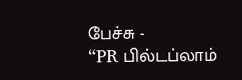பேச்சு -
“PR பில்டப்லாம்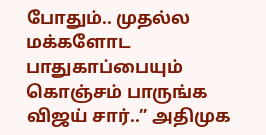போதும்.. முதல்ல மக்களோட பாதுகாப்பையும் கொஞ்சம் பாருங்க விஜய் சார்..” அதிமுக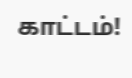காட்டம்!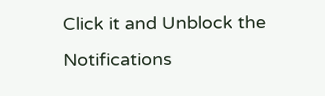Click it and Unblock the Notifications